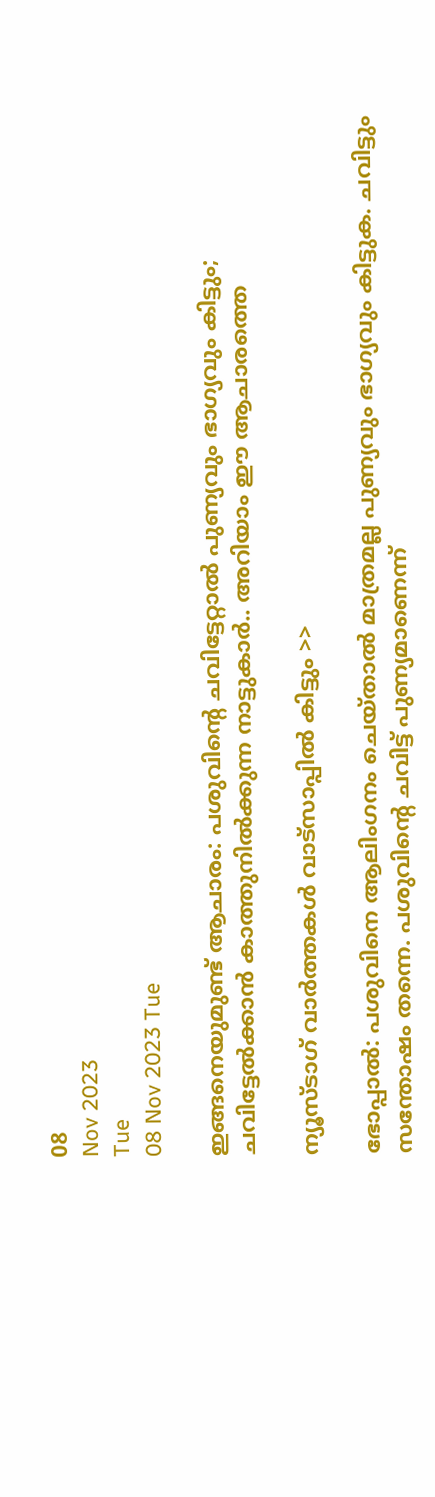08
Nov 2023
Tue
08 Nov 2023 Tue

ഇങ്ങനെയുമുണ്ട് ആചാരം: പശുവിന്റെ ചവിട്ടേറ്റാല്‍ പുണ്യവും ഭാഗ്യവും കിട്ടും; ചവിട്ടേല്‍ക്കാന്‍ കാത്തുനില്‍ക്കുന്ന നാട്ടുകാര്‍.. അറിയാം ഈ ആചാരത്തെ

ന്യൂസ്ടാഗ് വാര്‍ത്തകള്‍ വാട്‌സാപ്പില്‍ കിട്ടും >>

ഭോപ്പാല്‍: പശുവിനെ ആലിംഗനം ചെയ്താല്‍ മാത്രമല്ല പുണ്യവും ഭാഗ്യവും കിട്ടുക. ചവിട്ടും സന്തോഷം തന്നെ. പശുവിന്റെ ചവിട്ട് പുണ്യമാണെന്ന്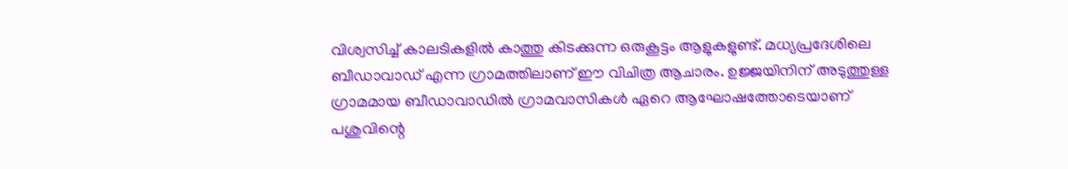വിശ്വസിച്ച് കാലടികളില്‍ കാത്തു കിടക്കുന്ന ഒരുകൂട്ടം ആളുകളുണ്ട്. മധ്യപ്രദേശിലെ ബീഡാവാഡ് എന്ന ഗ്രാമത്തിലാണ് ഈ വിചിത്ര ആചാരം. ഉജ്ജയിനിന് അടുത്തുള്ള ഗ്രാമമായ ബീഡാവാഡില്‍ ഗ്രാമവാസികള്‍ ഏറെ ആഘോഷത്തോടെയാണ് പശുവിന്റെ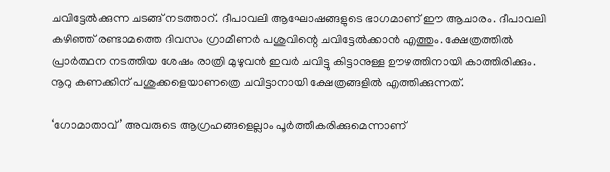ചവിട്ടേല്‍ക്കുന്ന ചടങ്ങ് നടത്താറ്. ദീപാവലി ആഘോഷങ്ങളുടെ ഭാഗമാണ് ഈ ആചാരം. ദീപാവലി കഴിഞ്ഞ് രണ്ടാമത്തെ ദിവസം ഗ്രാമീണര്‍ പശുവിന്റെ ചവിട്ടേല്‍ക്കാന്‍ എത്തും. ക്ഷേത്രത്തില്‍ പ്രാര്‍ത്ഥന നടത്തിയ ശേഷം രാത്രി മുഴുവന്‍ ഇവര്‍ ചവിട്ടു കിട്ടാനുള്ള ഊഴത്തിനായി കാത്തിരിക്കും. നൂറു കണക്കിന് പശുക്കളെയാണത്രെ ചവിട്ടാനായി ക്ഷേത്രങ്ങളില്‍ എത്തിക്കുന്നത്.

‘ഗോമാതാവ്’ അവരുടെ ആഗ്രഹങ്ങളെല്ലാം പൂര്‍ത്തീകരിക്കുമെന്നാണ്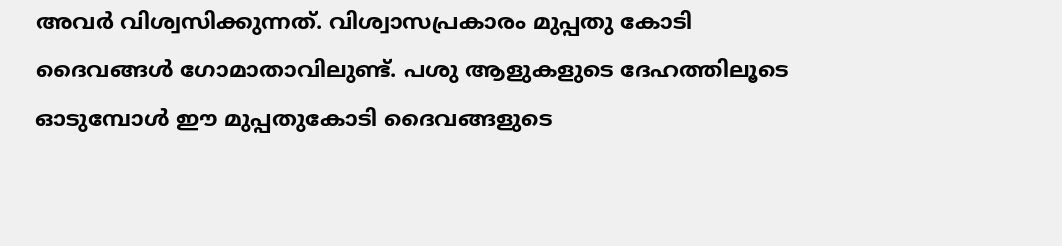അവര്‍ വിശ്വസിക്കുന്നത്. വിശ്വാസപ്രകാരം മുപ്പതു കോടി ദൈവങ്ങള്‍ ഗോമാതാവിലുണ്ട്. പശു ആളുകളുടെ ദേഹത്തിലൂടെ ഓടുമ്പോള്‍ ഈ മുപ്പതുകോടി ദൈവങ്ങളുടെ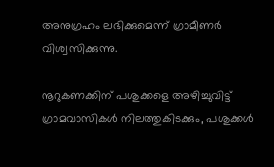അനുഗ്രഹം ലഭിക്കുമെന്ന് ഗ്രാമീണര്‍ വിശ്വസിക്കുന്നു.

നൂറുകണക്കിന് പശുക്കളെ അഴിച്ചുവിട്ട് ഗ്രാമവാസികള്‍ നിലത്തുകിടക്കും, പശുക്കള്‍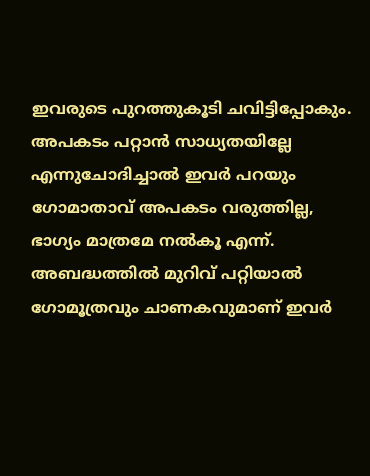ഇവരുടെ പുറത്തുകൂടി ചവിട്ടിപ്പോകും. അപകടം പറ്റാന്‍ സാധ്യതയില്ലേ എന്നുചോദിച്ചാല്‍ ഇവര്‍ പറയും ഗോമാതാവ് അപകടം വരുത്തില്ല, ഭാഗ്യം മാത്രമേ നല്‍കൂ എന്ന്. അബദ്ധത്തില്‍ മുറിവ് പറ്റിയാല്‍ ഗോമൂത്രവും ചാണകവുമാണ് ഇവര്‍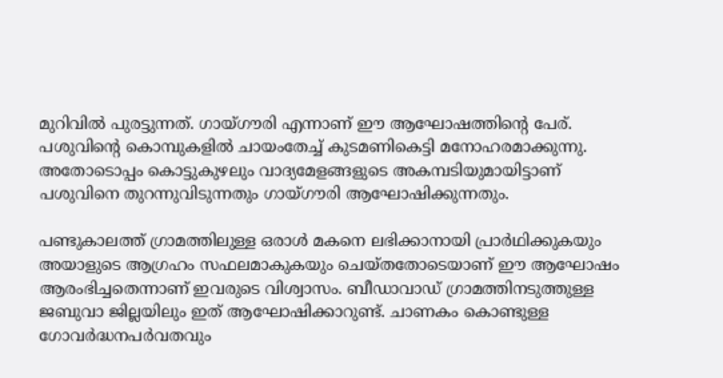മുറിവില്‍ പുരട്ടുന്നത്. ഗായ്ഗൗരി എന്നാണ് ഈ ആഘോഷത്തിന്റെ പേര്. പശുവിന്റെ കൊമ്പുകളില്‍ ചായംതേച്ച് കുടമണികെട്ടി മനോഹരമാക്കുന്നു. അതോടൊപ്പം കൊട്ടുകുഴലും വാദ്യമേളങ്ങളുടെ അകമ്പടിയുമായിട്ടാണ് പശുവിനെ തുറന്നുവിടുന്നതും ഗായ്ഗൗരി ആഘോഷിക്കുന്നതും.

പണ്ടുകാലത്ത് ഗ്രാമത്തിലുള്ള ഒരാള്‍ മകനെ ലഭിക്കാനായി പ്രാര്‍ഥിക്കുകയും അയാളുടെ ആഗ്രഹം സഫലമാകുകയും ചെയ്തതോടെയാണ് ഈ ആഘോഷം ആരംഭിച്ചതെന്നാണ് ഇവരുടെ വിശ്വാസം. ബീഡാവാഡ് ഗ്രാമത്തിനടുത്തുള്ള ജബുവാ ജില്ലയിലും ഇത് ആഘോഷിക്കാറുണ്ട്. ചാണകം കൊണ്ടുള്ള ഗോവര്‍ദ്ധനപര്‍വതവും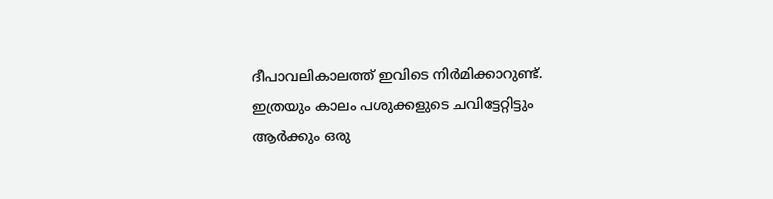ദീപാവലികാലത്ത് ഇവിടെ നിര്‍മിക്കാറുണ്ട്. ഇത്രയും കാലം പശുക്കളുടെ ചവിട്ടേറ്റിട്ടും ആര്‍ക്കും ഒരു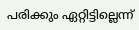പരിക്കും ഏറ്റിട്ടില്ലെന്ന്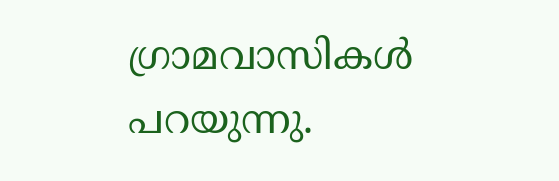ഗ്രാമവാസികള്‍ പറയുന്നു.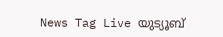News Tag Live യുട്യൂബ്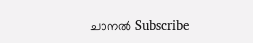ചാനല്‍ Subscribe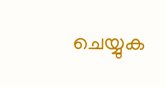ചെയ്യുക